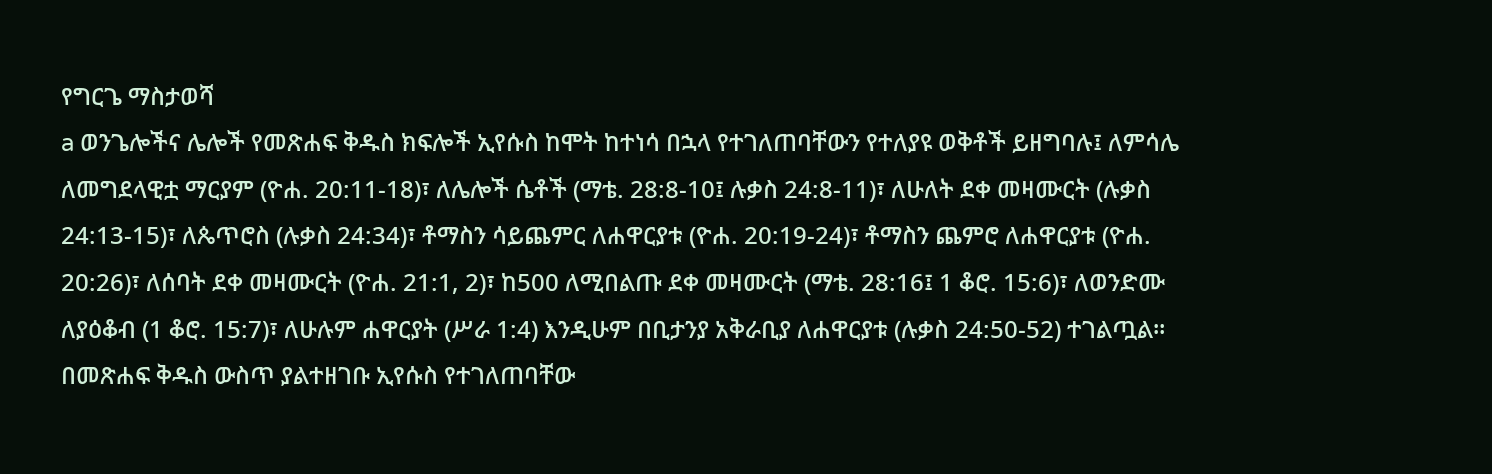የግርጌ ማስታወሻ
a ወንጌሎችና ሌሎች የመጽሐፍ ቅዱስ ክፍሎች ኢየሱስ ከሞት ከተነሳ በኋላ የተገለጠባቸውን የተለያዩ ወቅቶች ይዘግባሉ፤ ለምሳሌ ለመግደላዊቷ ማርያም (ዮሐ. 20:11-18)፣ ለሌሎች ሴቶች (ማቴ. 28:8-10፤ ሉቃስ 24:8-11)፣ ለሁለት ደቀ መዛሙርት (ሉቃስ 24:13-15)፣ ለጴጥሮስ (ሉቃስ 24:34)፣ ቶማስን ሳይጨምር ለሐዋርያቱ (ዮሐ. 20:19-24)፣ ቶማስን ጨምሮ ለሐዋርያቱ (ዮሐ. 20:26)፣ ለሰባት ደቀ መዛሙርት (ዮሐ. 21:1, 2)፣ ከ500 ለሚበልጡ ደቀ መዛሙርት (ማቴ. 28:16፤ 1 ቆሮ. 15:6)፣ ለወንድሙ ለያዕቆብ (1 ቆሮ. 15:7)፣ ለሁሉም ሐዋርያት (ሥራ 1:4) እንዲሁም በቢታንያ አቅራቢያ ለሐዋርያቱ (ሉቃስ 24:50-52) ተገልጧል። በመጽሐፍ ቅዱስ ውስጥ ያልተዘገቡ ኢየሱስ የተገለጠባቸው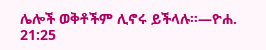ሌሎች ወቅቶችም ሊኖሩ ይችላሉ።—ዮሐ. 21:25